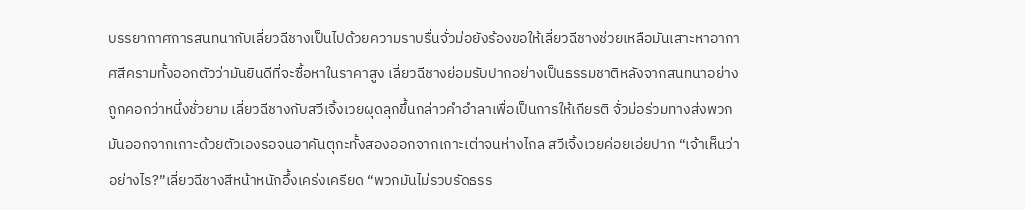บรรยากาศการสนทนากับเลี่ยวฉีชางเป็นไปด้วยความราบรื่นจั่วม่อยังร้องขอให้เลี่ยวฉีชางช่วยเหลือมันเสาะหาอากาศสีครามทั้งออกตัวว่ามันยินดีที่จะซื้อหาในราคาสูง เลี่ยวฉีชางย่อมรับปากอย่างเป็นธรรมชาติหลังจากสนทนาอย่างถูกคอกว่าหนึ่งชั่วยาม เลี่ยวฉีชางกับสวีเจิ้งเวยผุดลุกขึ้นกล่าวคำอำลาเพื่อเป็นการให้เกียรติ จั่วม่อร่วมทางส่งพวกมันออกจากเกาะด้วยตัวเองรอจนอาคันตุกะทั้งสองออกจากเกาะเต่าจนห่างไกล สวีเจิ้งเวยค่อยเอ่ยปาก “เจ้าเห็นว่าอย่างไร?”เลี่ยวฉีชางสีหน้าหนักอึ้งเคร่งเครียด “พวกมันไม่รวบรัดธรร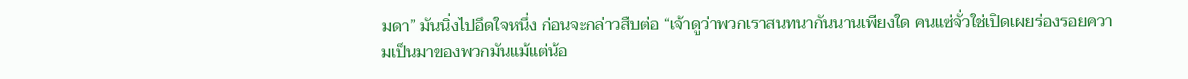มดา” มันนิ่งไปอึดใจหนึ่ง ก่อนจะกล่าวสืบต่อ “เจ้าดูว่าพวกเราสนทนากันนานเพียงใด คนแซ่จั่วใช่เปิดเผยร่องรอยความเป็นมาของพวกมันแม้แต่น้อ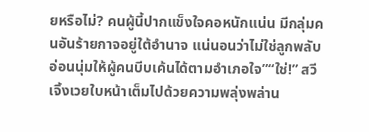ยหรือไม่? คนผู้นี้ปากแข็งใจคอหนักแน่น มีกลุ่มคนอันร้ายกาจอยู่ใต้อำนาจ แน่นอนว่าไม่ใช่ลูกพลับอ่อนนุ่มให้ผู้คนบีบเค้นได้ตามอำเภอใจ”“ใช่!” สวีเจิ้งเวยใบหน้าเต็มไปด้วยความพลุ่งพล่าน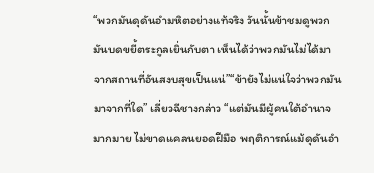“พวกมันดุดันอำมหิตอย่างแท้จริง วันนั้นข้าชมดูพวกมันบดขยี้ตระกูลเยิ่นกับตา เห็นได้ว่าพวกมันไม่ได้มาจากสถานที่อันสงบสุขเป็นแน่”“ข้ายังไม่แน่ใจว่าพวกมันมาจากที่ใด” เลี่ยวฉีชางกล่าว “แต่มันมีผู้คนใต้อำนาจมากมาย ไม่ขาดแคลนยอดฝีมือ พฤติการณ์แม้ดุดันอำ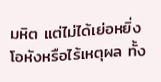มหิต แต่ไม่ได้เย่อหยิ่งโอหังหรือไร้เหตุผล ทั้ง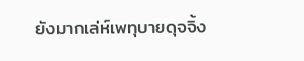ยังมากเล่ห์เพทุบายดุจจิ้ง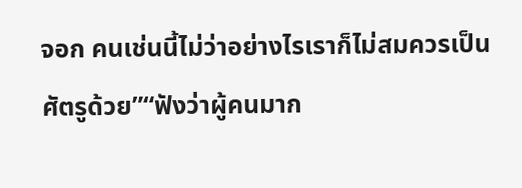จอก คนเช่นนี้ไม่ว่าอย่างไรเราก็ไม่สมควรเป็นศัตรูด้วย”“ฟังว่าผู้คนมาก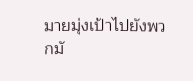มายมุ่งเป้าไปยังพวกมั